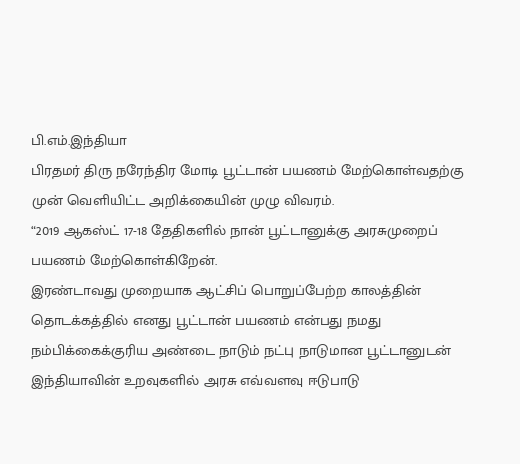பி.எம்.இந்தியா
பிரதமர் திரு நரேந்திர மோடி பூட்டான் பயணம் மேற்கொள்வதற்கு முன் வெளியிட்ட அறிக்கையின் முழு விவரம்.
“2019 ஆகஸ்ட் 17-18 தேதிகளில் நான் பூட்டானுக்கு அரசுமுறைப் பயணம் மேற்கொள்கிறேன்.
இரண்டாவது முறையாக ஆட்சிப் பொறுப்பேற்ற காலத்தின் தொடக்கத்தில் எனது பூட்டான் பயணம் என்பது நமது நம்பிக்கைக்குரிய அண்டை நாடும் நட்பு நாடுமான பூட்டானுடன் இந்தியாவின் உறவுகளில் அரசு எவ்வளவு ஈடுபாடு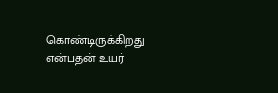கொண்டிருக்கிறது என்பதன் உயர்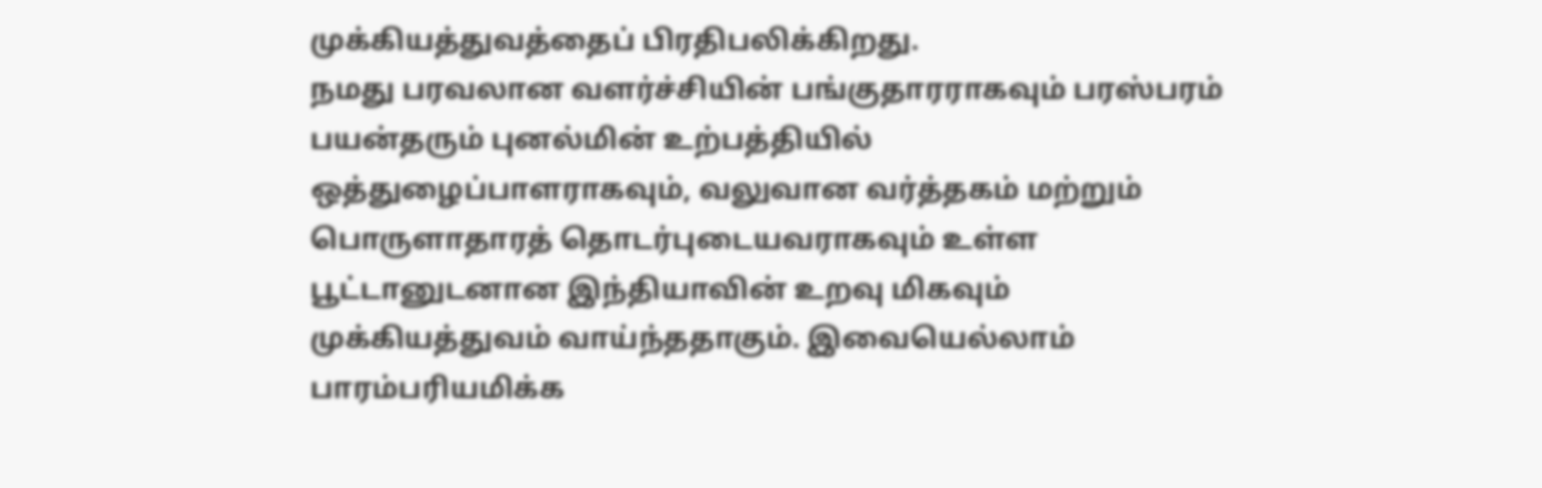முக்கியத்துவத்தைப் பிரதிபலிக்கிறது.
நமது பரவலான வளர்ச்சியின் பங்குதாரராகவும் பரஸ்பரம் பயன்தரும் புனல்மின் உற்பத்தியில் ஒத்துழைப்பாளராகவும், வலுவான வர்த்தகம் மற்றும் பொருளாதாரத் தொடர்புடையவராகவும் உள்ள பூட்டானுடனான இந்தியாவின் உறவு மிகவும் முக்கியத்துவம் வாய்ந்ததாகும். இவையெல்லாம் பாரம்பரியமிக்க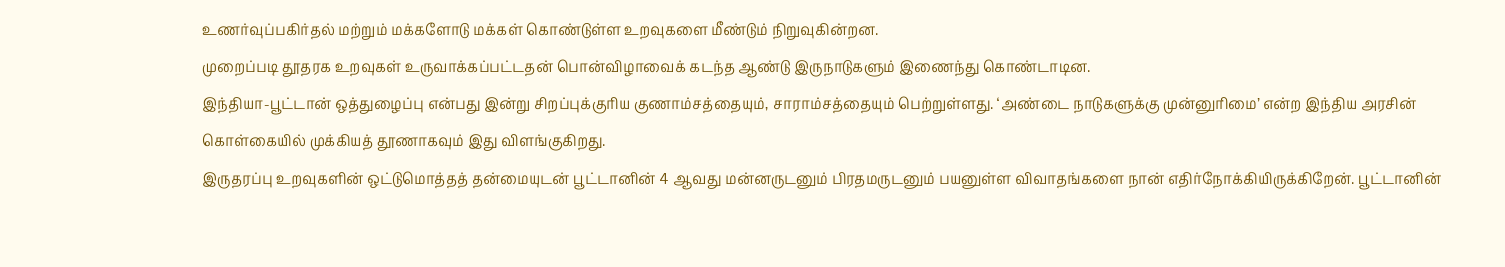உணர்வுப்பகிர்தல் மற்றும் மக்களோடு மக்கள் கொண்டுள்ள உறவுகளை மீண்டும் நிறுவுகின்றன.
முறைப்படி தூதரக உறவுகள் உருவாக்கப்பட்டதன் பொன்விழாவைக் கடந்த ஆண்டு இருநாடுகளும் இணைந்து கொண்டாடின.
இந்தியா-பூட்டான் ஒத்துழைப்பு என்பது இன்று சிறப்புக்குரிய குணாம்சத்தையும், சாராம்சத்தையும் பெற்றுள்ளது. ‘அண்டை நாடுகளுக்கு முன்னுரிமை’ என்ற இந்திய அரசின் கொள்கையில் முக்கியத் தூணாகவும் இது விளங்குகிறது.
இருதரப்பு உறவுகளின் ஒட்டுமொத்தத் தன்மையுடன் பூட்டானின் 4 ஆவது மன்னருடனும் பிரதமருடனும் பயனுள்ள விவாதங்களை நான் எதிர்நோக்கியிருக்கிறேன். பூட்டானின்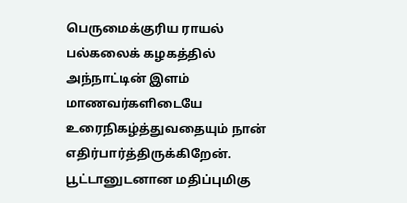பெருமைக்குரிய ராயல் பல்கலைக் கழகத்தில் அந்நாட்டின் இளம் மாணவர்களிடையே உரைநிகழ்த்துவதையும் நான் எதிர்பார்த்திருக்கிறேன்.
பூட்டானுடனான மதிப்புமிகு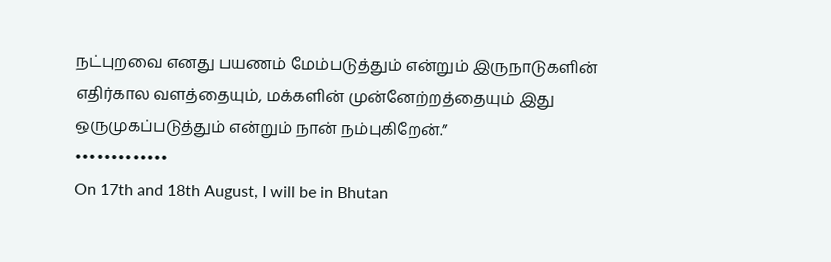நட்புறவை எனது பயணம் மேம்படுத்தும் என்றும் இருநாடுகளின் எதிர்கால வளத்தையும், மக்களின் முன்னேற்றத்தையும் இது ஒருமுகப்படுத்தும் என்றும் நான் நம்புகிறேன்.”
•••••••••••••
On 17th and 18th August, I will be in Bhutan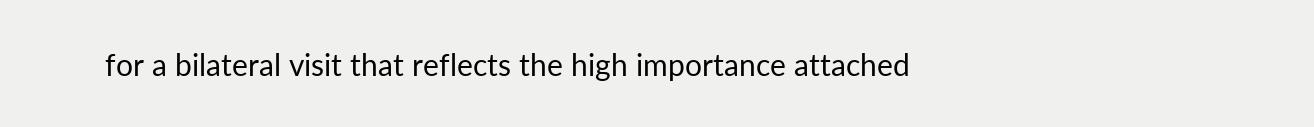for a bilateral visit that reflects the high importance attached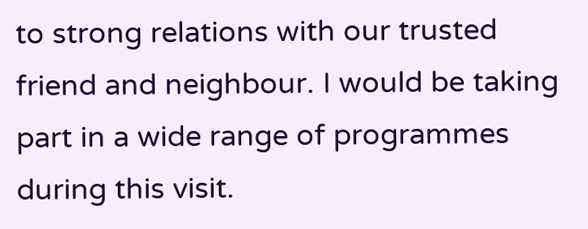to strong relations with our trusted friend and neighbour. I would be taking part in a wide range of programmes during this visit.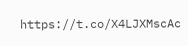https://t.co/X4LJXMscAc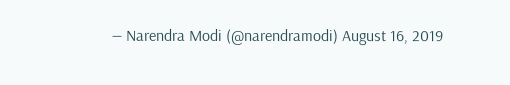— Narendra Modi (@narendramodi) August 16, 2019